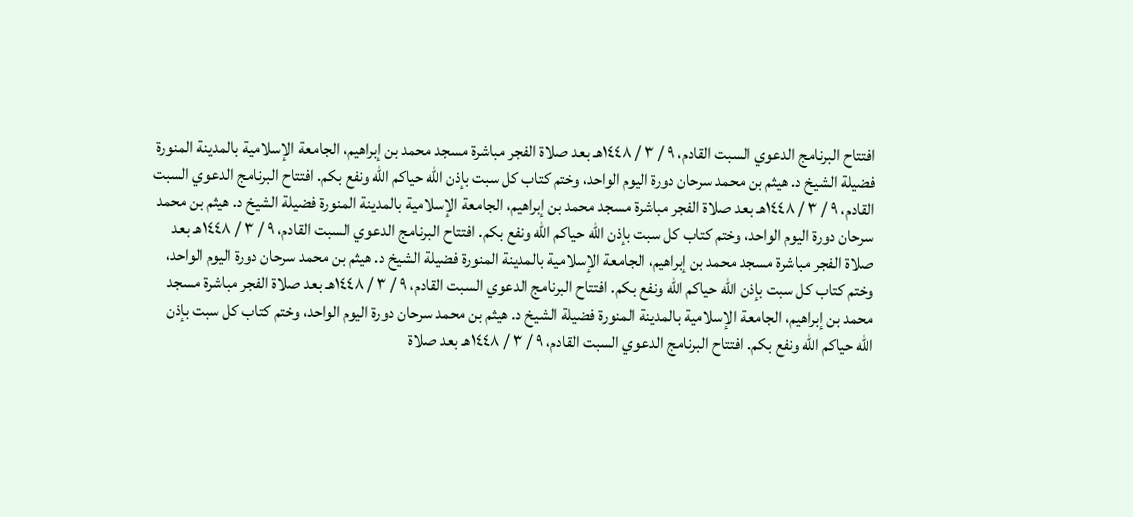افتتاح البرنامج الدعوي السبت القادم، ٩ / ٣ / ١٤٤٨هـ بعد صلاة الفجر مباشرة مسجد محمد بن إبراهيم، الجامعة الإسلامية بالمدينة المنورة فضيلة الشيخ د. هيثم بن محمد سرحان دورة اليوم الواحد، وختم كتاب كل سبت بإذن الله حياكم الله ونفع بكم. افتتاح البرنامج الدعوي السبت القادم، ٩ / ٣ / ١٤٤٨هـ بعد صلاة الفجر مباشرة مسجد محمد بن إبراهيم، الجامعة الإسلامية بالمدينة المنورة فضيلة الشيخ د. هيثم بن محمد سرحان دورة اليوم الواحد، وختم كتاب كل سبت بإذن الله حياكم الله ونفع بكم. افتتاح البرنامج الدعوي السبت القادم، ٩ / ٣ / ١٤٤٨هـ بعد صلاة الفجر مباشرة مسجد محمد بن إبراهيم، الجامعة الإسلامية بالمدينة المنورة فضيلة الشيخ د. هيثم بن محمد سرحان دورة اليوم الواحد، وختم كتاب كل سبت بإذن الله حياكم الله ونفع بكم. افتتاح البرنامج الدعوي السبت القادم، ٩ / ٣ / ١٤٤٨هـ بعد صلاة الفجر مباشرة مسجد محمد بن إبراهيم، الجامعة الإسلامية بالمدينة المنورة فضيلة الشيخ د. هيثم بن محمد سرحان دورة اليوم الواحد، وختم كتاب كل سبت بإذن الله حياكم الله ونفع بكم. افتتاح البرنامج الدعوي السبت القادم، ٩ / ٣ / ١٤٤٨هـ بعد صلاة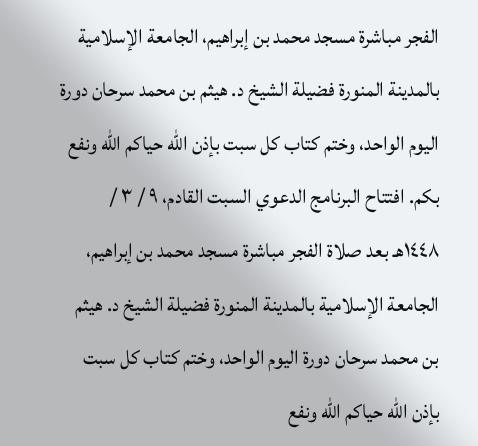الفجر مباشرة مسجد محمد بن إبراهيم، الجامعة الإسلامية بالمدينة المنورة فضيلة الشيخ د. هيثم بن محمد سرحان دورة اليوم الواحد، وختم كتاب كل سبت بإذن الله حياكم الله ونفع بكم. افتتاح البرنامج الدعوي السبت القادم، ٩ / ٣ / ١٤٤٨هـ بعد صلاة الفجر مباشرة مسجد محمد بن إبراهيم، الجامعة الإسلامية بالمدينة المنورة فضيلة الشيخ د. هيثم بن محمد سرحان دورة اليوم الواحد، وختم كتاب كل سبت بإذن الله حياكم الله ونفع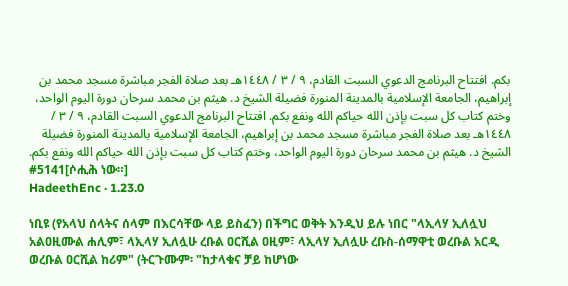بكم. افتتاح البرنامج الدعوي السبت القادم، ٩ / ٣ / ١٤٤٨هـ بعد صلاة الفجر مباشرة مسجد محمد بن إبراهيم، الجامعة الإسلامية بالمدينة المنورة فضيلة الشيخ د. هيثم بن محمد سرحان دورة اليوم الواحد، وختم كتاب كل سبت بإذن الله حياكم الله ونفع بكم. افتتاح البرنامج الدعوي السبت القادم، ٩ / ٣ / ١٤٤٨هـ بعد صلاة الفجر مباشرة مسجد محمد بن إبراهيم، الجامعة الإسلامية بالمدينة المنورة فضيلة الشيخ د. هيثم بن محمد سرحان دورة اليوم الواحد، وختم كتاب كل سبت بإذن الله حياكم الله ونفع بكم.
#5141[ሶሒሕ ነው።]
HadeethEnc · 1.23.0

ነቢዩ (የአላህ ሰላትና ሰላም በእርሳቸው ላይ ይስፈን) በችግር ወቅት እንዲህ ይሉ ነበር "ላኢላሃ ኢለሏህ አልዐዚሙል ሐሊም፣ ላኢላሃ ኢለሏሁ ረቡል ዐርሺል ዐዚም፣ ላኢላሃ ኢለሏሁ ረቡስ-ሰማዋቲ ወረቡል አርዲ ወረቡል ዐርሺል ከሪም" (ትርጉሙም፡ "ከታላቁና ቻይ ከሆነው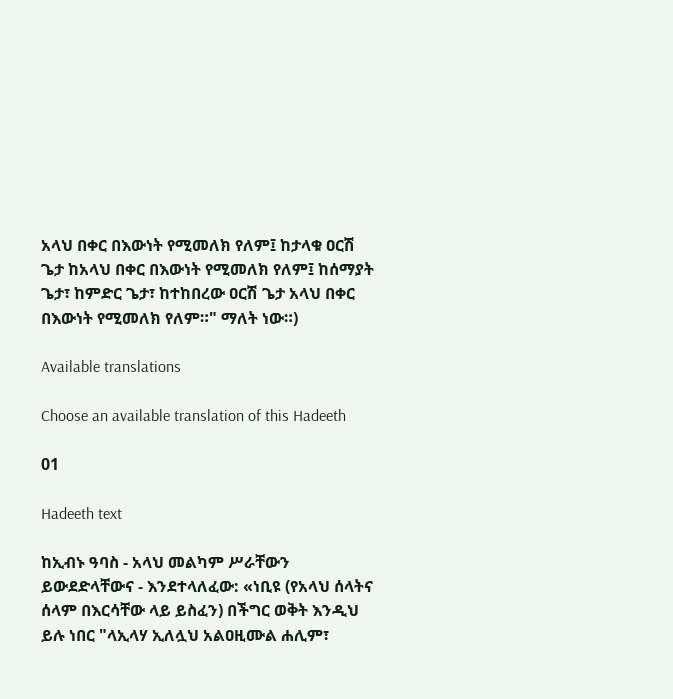አላህ በቀር በእውነት የሚመለክ የለም፤ ከታላቁ ዐርሽ ጌታ ከአላህ በቀር በእውነት የሚመለክ የለም፤ ከሰማያት ጌታ፣ ከምድር ጌታ፣ ከተከበረው ዐርሽ ጌታ አላህ በቀር በእውነት የሚመለክ የለም።" ማለት ነው።)

Available translations

Choose an available translation of this Hadeeth

01

Hadeeth text

ከኢብኑ ዓባስ - አላህ መልካም ሥራቸውን ይውደድላቸውና - እንደተላለፈው: «ነቢዩ (የአላህ ሰላትና ሰላም በእርሳቸው ላይ ይስፈን) በችግር ወቅት እንዲህ ይሉ ነበር "ላኢላሃ ኢለሏህ አልዐዚሙል ሐሊም፣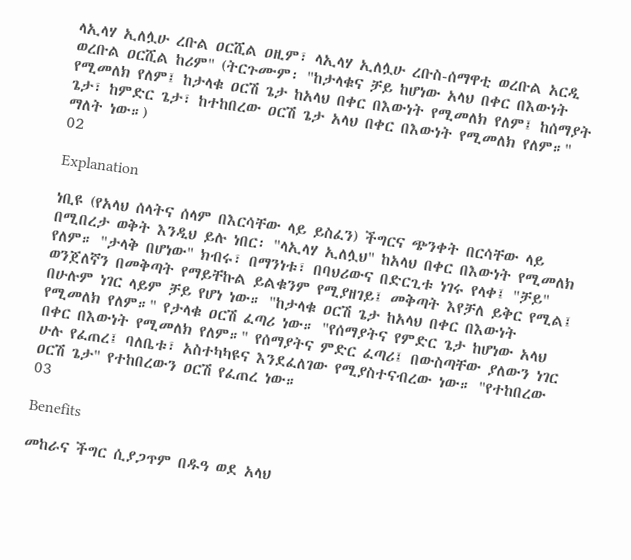ላኢላሃ ኢለሏሁ ረቡል ዐርሺል ዐዚም፣ ላኢላሃ ኢለሏሁ ረቡስ-ሰማዋቲ ወረቡል አርዲ ወረቡል ዐርሺል ከሪም" (ትርጉሙም፡ "ከታላቁና ቻይ ከሆነው አላህ በቀር በእውነት የሚመለክ የለም፤ ከታላቁ ዐርሽ ጌታ ከአላህ በቀር በእውነት የሚመለክ የለም፤ ከሰማያት ጌታ፣ ከምድር ጌታ፣ ከተከበረው ዐርሽ ጌታ አላህ በቀር በእውነት የሚመለክ የለም።" ማለት ነው።)
02

Explanation

ነቢዩ (የአላህ ሰላትና ሰላም በእርሳቸው ላይ ይስፈን) ችግርና ጭንቀት በርሳቸው ላይ በሚበረታ ወቅት እንዲህ ይሉ ነበር፡ "ላኢላሃ ኢለሏህ" ከአላህ በቀር በእውነት የሚመለክ የለም። "ታላቅ በሆነው" ክብሩ፣ በማንነቱ፣ በባህሪውና በድርጊቱ ነገሩ የላቀ፤ "ቻይ" ወንጀለኛን በመቅጣት የማይቸኩል ይልቁንም የሚያዘገይ፤ መቅጣት እየቻለ ይቅር የሚል፤ በሁሉም ነገር ላይም ቻይ የሆነ ነው። "ከታላቁ ዐርሽ ጌታ ከአላህ በቀር በእውነት የሚመለክ የለም።" የታላቁ ዐርሽ ፈጣሪ ነው። "የሰማያትና የምድር ጌታ ከሆነው አላህ በቀር በእውነት የሚመለክ የለም።" የሰማያትና ምድር ፈጣሪ፤ በውስጣቸው ያለውን ነገር ሁሉ የፈጠረ፤ ባለቤቱ፣ አስተካካዩና እንደፈለገው የሚያስተናብረው ነው። "የተከበረው ዐርሽ ጌታ" የተከበረውን ዐርሽ የፈጠረ ነው።
03

Benefits

መከራና ችግር ሲያጋጥም በዱዓ ወደ አላህ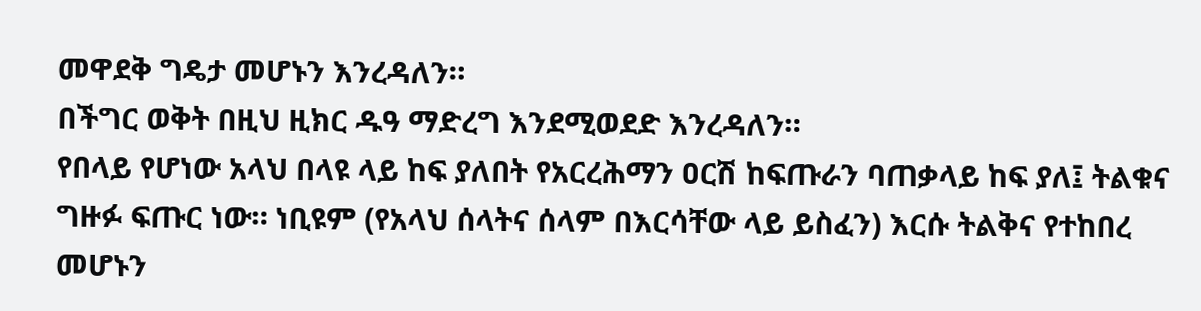መዋደቅ ግዴታ መሆኑን እንረዳለን።
በችግር ወቅት በዚህ ዚክር ዱዓ ማድረግ እንደሚወደድ እንረዳለን።
የበላይ የሆነው አላህ በላዩ ላይ ከፍ ያለበት የአርረሕማን ዐርሽ ከፍጡራን ባጠቃላይ ከፍ ያለ፤ ትልቁና ግዙፉ ፍጡር ነው። ነቢዩም (የአላህ ሰላትና ሰላም በእርሳቸው ላይ ይስፈን) እርሱ ትልቅና የተከበረ መሆኑን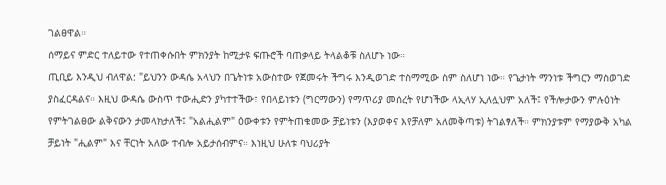ገልፀዋል።
ሰማይና ምድር ተለይተው የተጠቀሱበት ምክንያት ከሚታዩ ፍጡሮች ባጠቃላይ ትላልቆቹ ስለሆኑ ነው።
ጢቢይ እንዲህ ብለዋል: "ይህንን ውዳሴ አላህን በጌትነቱ አውስተው የጀመሩት ችግሩ እንዲወገድ ተስማሚው ስም ስለሆነ ነው። የጌታነት ማንነቱ ችግርን ማስወገድ ያስፈርዳልና። እዚህ ውዳሴ ውስጥ ተውሒድን ያካተተችው፣ የበላይነቱን (ግርማውን) የማጥሪያ መሰረት የሆነችው ላኢላሃ ኢለሏህም አለች፤ የችሎታውን ምሉዕነት የምትገልፀው ልቅናውን ታመላክታለች፤ "አልሒልም" ዕውቀቱን የምትጠቁመው ቻይነቱን (እያወቀና እየቻለም አለመቅጣቱ) ትገልፃለች። ምክንያቱም የማያውቅ አካል ቻይነት "ሒልም" እና ቸርነት አለው ተብሎ አይታሰብምና። እነዚህ ሁለቱ ባህሪያት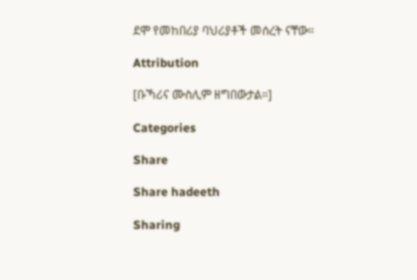ደሞ የመከበሪያ ባህሪያቶች መሰረት ናቸው።

Attribution

[ቡኻሪና ሙስሊም ዘግበውታል።]

Categories

Share

Share hadeeth

Sharing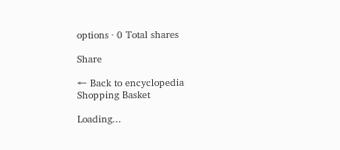options · 0 Total shares

Share

← Back to encyclopedia
Shopping Basket

Loading...